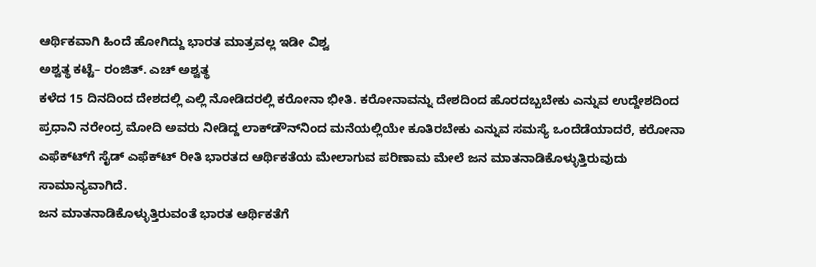ಆರ್ಥಿಕವಾಗಿ ಹಿಂದೆ ಹೋಗಿದ್ದು ಭಾರತ ಮಾತ್ರವಲ್ಲ ಇಡೀ ವಿಶ್ವ
ಅಶ್ವತ್ಥ ಕಟ್ಟೆ– ರಂಜಿತ್. ಎಚ್ ಅಶ್ವತ್ಥ
ಕಳೆದ 15 ದಿನದಿಂದ ದೇಶದಲ್ಲಿ ಎಲ್ಲಿ ನೋಡಿದರಲ್ಲಿ ಕರೋನಾ ಭೀತಿ. ಕರೋನಾವನ್ನು ದೇಶದಿಂದ ಹೊರದಬ್ಬಬೇಕು ಎನ್ನುವ ಉದ್ದೇಶದಿಂದ ಪ್ರಧಾನಿ ನರೇಂದ್ರ ಮೋದಿ ಅವರು ನೀಡಿದ್ದ ಲಾಕ್‌ಡೌನ್‌ನಿಂದ ಮನೆಯಲ್ಲಿಯೇ ಕೂತಿರಬೇಕು ಎನ್ನುವ ಸಮಸ್ಯೆ ಒಂದೆಡೆಯಾದರೆ, ಕರೋನಾ ಎಫೆಕ್‌ಟ್‌‌ಗೆ ಸೈಡ್ ಎಫೆಕ್‌ಟ್‌ ರೀತಿ ಭಾರತದ ಆರ್ಥಿಕತೆಯ ಮೇಲಾಗುವ ಪರಿಣಾಮ ಮೇಲೆ ಜನ ಮಾತನಾಡಿಕೊಳ್ಳುತ್ತಿರುವುದು ಸಾಮಾನ್ಯವಾಗಿದೆ.
ಜನ ಮಾತನಾಡಿಕೊಳ್ಳುತ್ತಿರುವಂತೆ ಭಾರತ ಆರ್ಥಿಕತೆಗೆ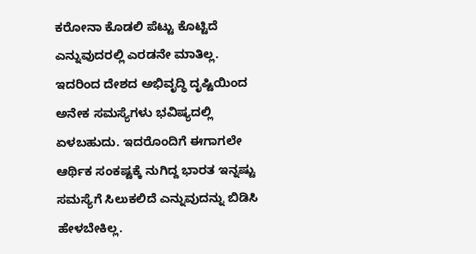ಕರೋನಾ ಕೊಡಲಿ ಪೆಟ್ಟು ಕೊಟ್ಟಿದೆ ಎನ್ನುವುದರಲ್ಲಿ ಎರಡನೇ ಮಾತಿಲ್ಲ. ಇದರಿಂದ ದೇಶದ ಅಭಿವೃದ್ಧಿ ದೃಷ್ಟಿಯಿಂದ ಅನೇಕ ಸಮಸ್ಯೆಗಳು ಭವಿಷ್ಯದಲ್ಲಿ ಏಳಬಹುದು. ಇದರೊಂದಿಗೆ ಈಗಾಗಲೇ ಆರ್ಥಿಕ ಸಂಕಷ್ಟಕ್ಕೆ ನುಗಿದ್ದ ಭಾರತ ಇನ್ನಷ್ಟು ಸಮಸ್ಯೆಗೆ ಸಿಲುಕಲಿದೆ ಎನ್ನುವುದನ್ನು ಬಿಡಿಸಿ ಹೇಳಬೇಕಿಲ್ಲ.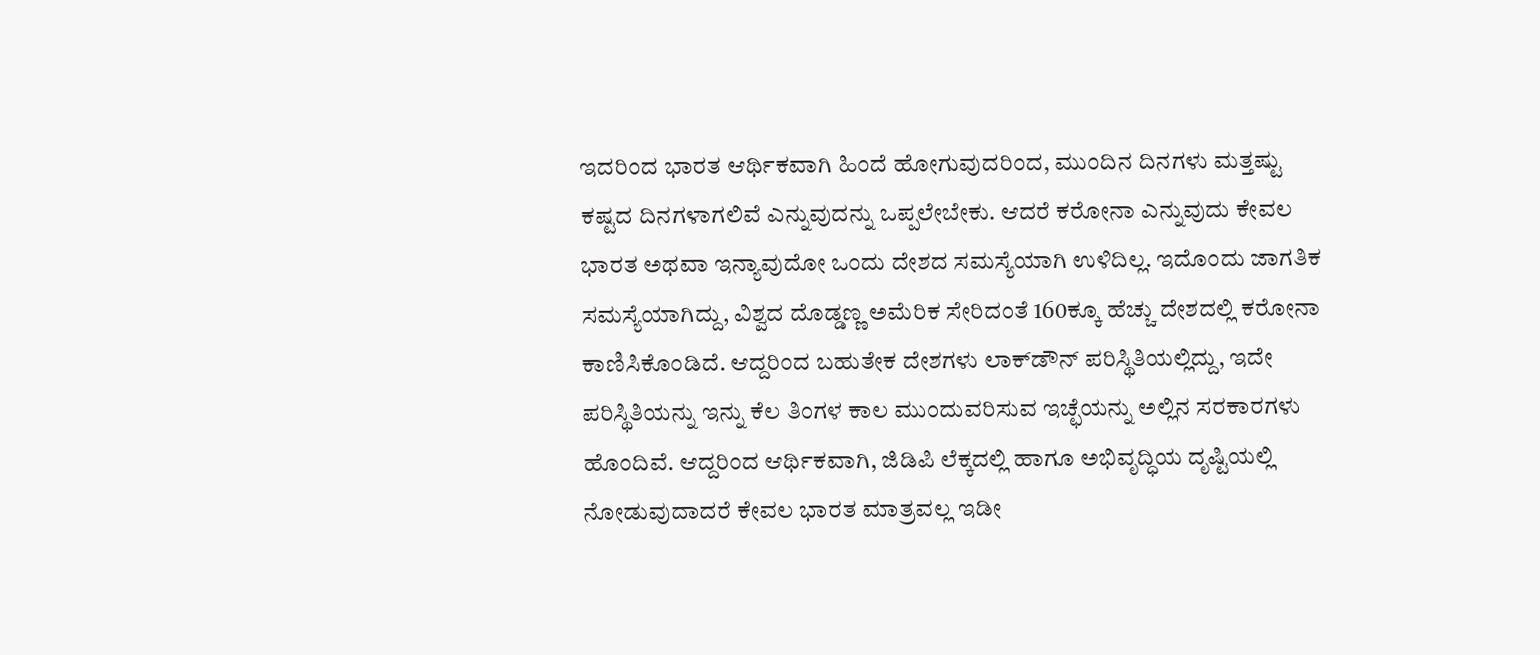ಇದರಿಂದ ಭಾರತ ಆರ್ಥಿಕವಾಗಿ ಹಿಂದೆ ಹೋಗುವುದರಿಂದ, ಮುಂದಿನ ದಿನಗಳು ಮತ್ತಷ್ಟು ಕಷ್ಟದ ದಿನಗಳಾಗಲಿವೆ ಎನ್ನುವುದನ್ನು ಒಪ್ಪಲೇಬೇಕು. ಆದರೆ ಕರೋನಾ ಎನ್ನುವುದು ಕೇವಲ ಭಾರತ ಅಥವಾ ಇನ್ಯಾವುದೋ ಒಂದು ದೇಶದ ಸಮಸ್ಯೆಯಾಗಿ ಉಳಿದಿಲ್ಲ. ಇದೊಂದು ಜಾಗತಿಕ ಸಮಸ್ಯೆಯಾಗಿದ್ದು, ವಿಶ್ವದ ದೊಡ್ಡಣ್ಣ ಅಮೆರಿಕ ಸೇರಿದಂತೆ 160ಕ್ಕೂ ಹೆಚ್ಚು ದೇಶದಲ್ಲಿ ಕರೋನಾ ಕಾಣಿಸಿಕೊಂಡಿದೆ. ಆದ್ದರಿಂದ ಬಹುತೇಕ ದೇಶಗಳು ಲಾಕ್‌ಡೌನ್ ಪರಿಸ್ಥಿತಿಯಲ್ಲಿದ್ದು, ಇದೇ ಪರಿಸ್ಥಿತಿಯನ್ನು ಇನ್ನು ಕೆಲ ತಿಂಗಳ ಕಾಲ ಮುಂದುವರಿಸುವ ಇಚ್ಛೆಯನ್ನು ಅಲ್ಲಿನ ಸರಕಾರಗಳು ಹೊಂದಿವೆ. ಆದ್ದರಿಂದ ಆರ್ಥಿಕವಾಗಿ, ಜಿಡಿಪಿ ಲೆಕ್ಕದಲ್ಲಿ ಹಾಗೂ ಅಭಿವೃದ್ಧಿಯ ದೃಷ್ಟಿಯಲ್ಲಿ ನೋಡುವುದಾದರೆ ಕೇವಲ ಭಾರತ ಮಾತ್ರವಲ್ಲ ಇಡೀ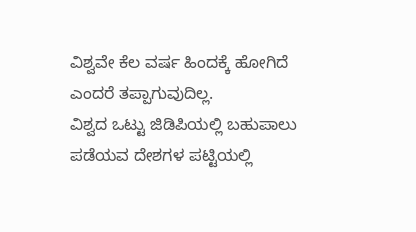ವಿಶ್ವವೇ ಕೆಲ ವರ್ಷ ಹಿಂದಕ್ಕೆ ಹೋಗಿದೆ ಎಂದರೆ ತಪ್ಪಾಗುವುದಿಲ್ಲ.
ವಿಶ್ವದ ಒಟ್ಟು ಜಿಡಿಪಿಯಲ್ಲಿ ಬಹುಪಾಲು ಪಡೆಯವ ದೇಶಗಳ ಪಟ್ಟಿಯಲ್ಲಿ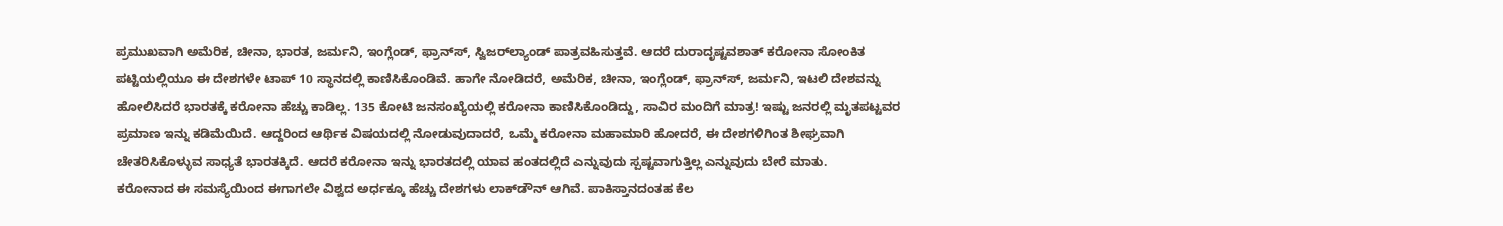ಪ್ರಮುಖವಾಗಿ ಅಮೆರಿಕ, ಚೀನಾ, ಭಾರತ, ಜರ್ಮನಿ, ಇಂಗ್ಲೆಂಡ್, ಫ್ರಾನ್‌ಸ್‌, ಸ್ವಿಜರ್‌ಲ್ಯಾಂಡ್ ಪಾತ್ರವಹಿಸುತ್ತವೆ. ಆದರೆ ದುರಾದೃಷ್ಟವಶಾತ್ ಕರೋನಾ ಸೋಂಕಿತ ಪಟ್ಟಿಯಲ್ಲಿಯೂ ಈ ದೇಶಗಳೇ ಟಾಪ್ 10 ಸ್ಥಾನದಲ್ಲಿ ಕಾಣಿಸಿಕೊಂಡಿವೆ. ಹಾಗೇ ನೋಡಿದರೆ, ಅಮೆರಿಕ, ಚೀನಾ, ಇಂಗ್ಲೆಂಡ್, ಫ್ರಾನ್‌ಸ್‌, ಜರ್ಮನಿ, ಇಟಲಿ ದೇಶವನ್ನು ಹೋಲಿಸಿದರೆ ಭಾರತಕ್ಕೆ ಕರೋನಾ ಹೆಚ್ಚು ಕಾಡಿಲ್ಲ. 135 ಕೋಟಿ ಜನಸಂಖ್ಯೆಯಲ್ಲಿ ಕರೋನಾ ಕಾಣಿಸಿಕೊಂಡಿದ್ದು, ಸಾವಿರ ಮಂದಿಗೆ ಮಾತ್ರ! ಇಷ್ಟು ಜನರಲ್ಲಿ ಮೃತಪಟ್ಟವರ ಪ್ರಮಾಣ ಇನ್ನು ಕಡಿಮೆಯಿದೆ. ಆದ್ದರಿಂದ ಆರ್ಥಿಕ ವಿಷಯದಲ್ಲಿ ನೋಡುವುದಾದರೆ, ಒಮ್ಮೆ ಕರೋನಾ ಮಹಾಮಾರಿ ಹೋದರೆ, ಈ ದೇಶಗಳಿಗಿಂತ ಶೀಘ್ರವಾಗಿ ಚೇತರಿಸಿಕೊಳ್ಳುವ ಸಾಧ್ಯತೆ ಭಾರತಕ್ಕಿದೆ. ಆದರೆ ಕರೋನಾ ಇನ್ನು ಭಾರತದಲ್ಲಿ ಯಾವ ಹಂತದಲ್ಲಿದೆ ಎನ್ನುವುದು ಸ್ಪಷ್ಟವಾಗುತ್ತಿಲ್ಲ ಎನ್ನುವುದು ಬೇರೆ ಮಾತು.
ಕರೋನಾದ ಈ ಸಮಸ್ಯೆಯಿಂದ ಈಗಾಗಲೇ ವಿಶ್ವದ ಅರ್ಧಕ್ಕೂ ಹೆಚ್ಚು ದೇಶಗಳು ಲಾಕ್‌ಡೌನ್ ಆಗಿವೆ. ಪಾಕಿಸ್ತಾನದಂತಹ ಕೆಲ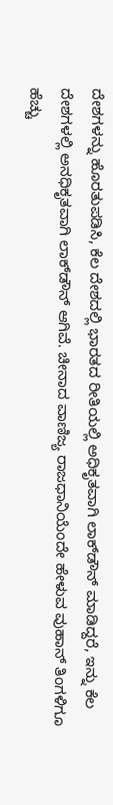ದೇಶಗಳನ್ನು ಹೊರತುಪಡಿಸಿ, ಕೆಲ ದೇಶದಲ್ಲಿ ಭಾರತದ ರೀತಿಯಲ್ಲಿ ಅಧಿಕೃತವಾಗಿ ಲಾಕ್‌ಡೌನ್ ಮಾಡಿದ್ದರೆ, ಇನ್ನು ಕೆಲ ದೇಶಗಳಲ್ಲಿ ಅನಧಿಕೃತವಾಗಿ ಲಾಕ್‌ಡೌನ್ ಆಗಿವೆ. ಚೀನಾದ ವಾಣಿಜ್ಯ ರಾಜಧಾನಿಯೆಂದೇ ಹೇಳುವ ವುಹಾನ್ ತಿಂಗಳಿಗೂ ಹೆಚ್ಚು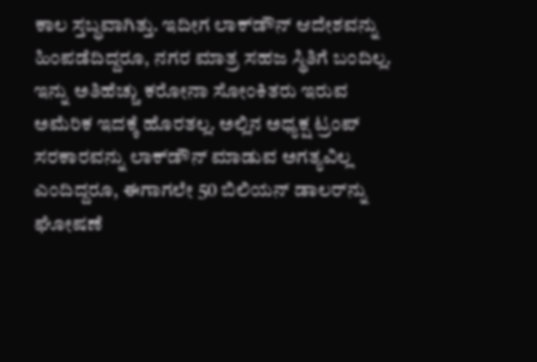ಕಾಲ ಸ್ತಬ್ಧವಾಗಿತ್ತು. ಇದೀಗ ಲಾಕ್‌ಡೌನ್ ಆದೇಶವನ್ನು ಹಿಂಪಡೆದಿದ್ದರೂ, ನಗರ ಮಾತ್ರ ಸಹಜ ಸ್ಥಿತಿಗೆ ಬಂದಿಲ್ಲ. ಇನ್ನು ಅತಿಹೆಚ್ಚು ಕರೋನಾ ಸೋಂಕಿತರು ಇರುವ ಅಮೆರಿಕ ಇದಕ್ಕೆ ಹೊರತಲ್ಲ. ಅಲ್ಲಿನ ಅಧ್ಯಕ್ಷ ಟ್ರಂಪ್ ಸರಕಾರವನ್ನು ಲಾಕ್‌ಡೌನ್ ಮಾಡುವ ಅಗತ್ಯವಿಲ್ಲ ಎಂದಿದ್ದರೂ, ಈಗಾಗಲೇ 50 ಬಿಲಿಯನ್ ಡಾಲರ್‌ನ್ನು ಘೋಷಣೆ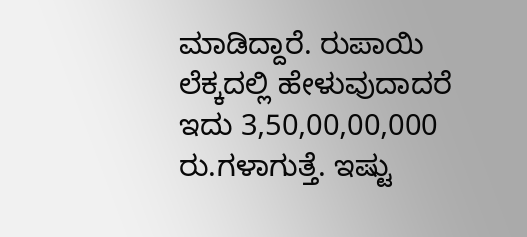ಮಾಡಿದ್ದಾರೆ. ರುಪಾಯಿ ಲೆಕ್ಕದಲ್ಲಿ ಹೇಳುವುದಾದರೆ ಇದು 3,50,00,00,000 ರು.ಗಳಾಗುತ್ತೆ. ಇಷ್ಟು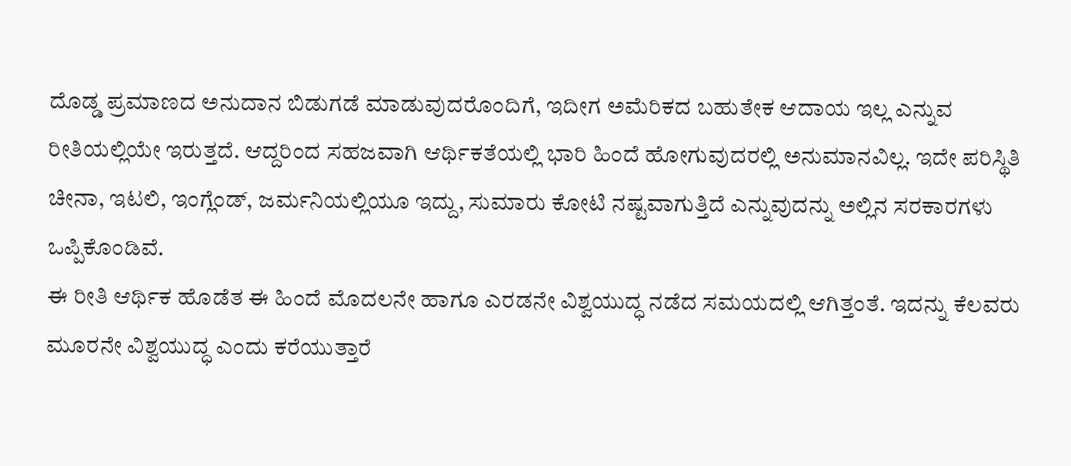ದೊಡ್ಡ ಪ್ರಮಾಣದ ಅನುದಾನ ಬಿಡುಗಡೆ ಮಾಡುವುದರೊಂದಿಗೆ, ಇದೀಗ ಅಮೆರಿಕದ ಬಹುತೇಕ ಆದಾಯ ಇಲ್ಲ ಎನ್ನುವ ರೀತಿಯಲ್ಲಿಯೇ ಇರುತ್ತದೆ. ಆದ್ದರಿಂದ ಸಹಜವಾಗಿ ಆರ್ಥಿಕತೆಯಲ್ಲಿ ಭಾರಿ ಹಿಂದೆ ಹೋಗುವುದರಲ್ಲಿ ಅನುಮಾನವಿಲ್ಲ. ಇದೇ ಪರಿಸ್ಥಿತಿ ಚೀನಾ, ಇಟಲಿ, ಇಂಗ್ಲೆಂಡ್, ಜರ್ಮನಿಯಲ್ಲಿಯೂ ಇದ್ದು, ಸುಮಾರು ಕೋಟಿ ನಷ್ಟವಾಗುತ್ತಿದೆ ಎನ್ನುವುದನ್ನು ಅಲ್ಲಿನ ಸರಕಾರಗಳು ಒಪ್ಪಿಕೊಂಡಿವೆ.
ಈ ರೀತಿ ಆರ್ಥಿಕ ಹೊಡೆತ ಈ ಹಿಂದೆ ಮೊದಲನೇ ಹಾಗೂ ಎರಡನೇ ವಿಶ್ವಯುದ್ಧ ನಡೆದ ಸಮಯದಲ್ಲಿ ಆಗಿತ್ತಂತೆ. ಇದನ್ನು ಕೆಲವರು ಮೂರನೇ ವಿಶ್ವಯುದ್ಧ ಎಂದು ಕರೆಯುತ್ತಾರೆ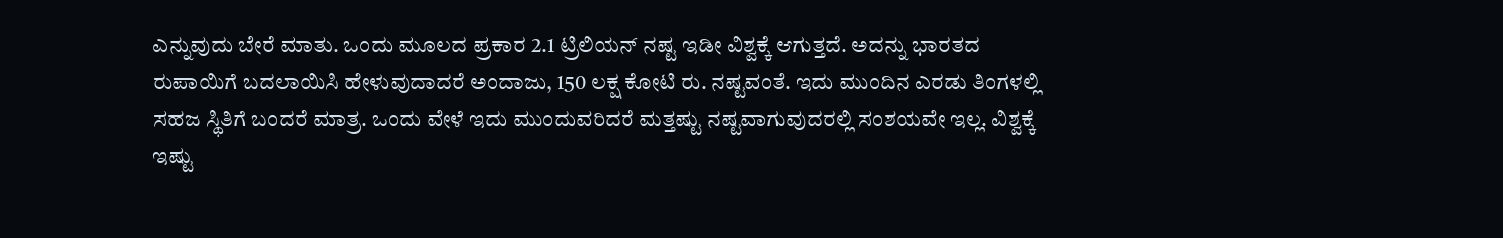ಎನ್ನುವುದು ಬೇರೆ ಮಾತು. ಒಂದು ಮೂಲದ ಪ್ರಕಾರ 2.1 ಟ್ರಿಲಿಯನ್ ನಷ್ಟ ಇಡೀ ವಿಶ್ವಕ್ಕೆ ಆಗುತ್ತದೆ. ಅದನ್ನು ಭಾರತದ ರುಪಾಯಿಗೆ ಬದಲಾಯಿಸಿ ಹೇಳುವುದಾದರೆ ಅಂದಾಜು, 150 ಲಕ್ಷ ಕೋಟಿ ರು. ನಷ್ಟವಂತೆ. ಇದು ಮುಂದಿನ ಎರಡು ತಿಂಗಳಲ್ಲಿ ಸಹಜ ಸ್ಥಿತಿಗೆ ಬಂದರೆ ಮಾತ್ರ. ಒಂದು ವೇಳೆ ಇದು ಮುಂದುವರಿದರೆ ಮತ್ತಷ್ಟು ನಷ್ಟವಾಗುವುದರಲ್ಲಿ ಸಂಶಯವೇ ಇಲ್ಲ. ವಿಶ್ವಕ್ಕೆ ಇಷ್ಟು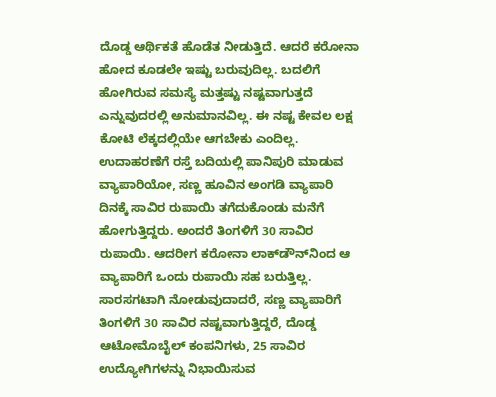ದೊಡ್ಡ ಆರ್ಥಿಕತೆ ಹೊಡೆತ ನೀಡುತ್ತಿದೆ. ಆದರೆ ಕರೋನಾ ಹೋದ ಕೂಡಲೇ ಇಷ್ಟು ಬರುವುದಿಲ್ಲ. ಬದಲಿಗೆ ಹೋಗಿರುವ ಸಮಸ್ಯೆ ಮತ್ತಷ್ಟು ನಷ್ಟವಾಗುತ್ತದೆ ಎನ್ನುವುದರಲ್ಲಿ ಅನುಮಾನವಿಲ್ಲ. ಈ ನಷ್ಟ ಕೇವಲ ಲಕ್ಷ ಕೋಟಿ ಲೆಕ್ಕದಲ್ಲಿಯೇ ಆಗಬೇಕು ಎಂದಿಲ್ಲ. ಉದಾಹರಣೆಗೆ ರಸ್ತೆ ಬದಿಯಲ್ಲಿ ಪಾನಿಪುರಿ ಮಾಡುವ ವ್ಯಾಪಾರಿಯೋ, ಸಣ್ಣ ಹೂವಿನ ಅಂಗಡಿ ವ್ಯಾಪಾರಿ ದಿನಕ್ಕೆ ಸಾವಿರ ರುಪಾಯಿ ತಗೆದುಕೊಂಡು ಮನೆಗೆ ಹೋಗುತ್ತಿದ್ದರು. ಅಂದರೆ ತಿಂಗಳಿಗೆ 30 ಸಾವಿರ ರುಪಾಯಿ. ಆದರೀಗ ಕರೋನಾ ಲಾಕ್‌ಡೌನ್‌ನಿಂದ ಆ ವ್ಯಾಪಾರಿಗೆ ಒಂದು ರುಪಾಯಿ ಸಹ ಬರುತ್ತಿಲ್ಲ. ಸಾರಸಗಟಾಗಿ ನೋಡುವುದಾದರೆ, ಸಣ್ಣ ವ್ಯಾಪಾರಿಗೆ ತಿಂಗಳಿಗೆ 30 ಸಾವಿರ ನಷ್ಟವಾಗುತ್ತಿದ್ದರೆ, ದೊಡ್ಡ ಆಟೋಮೊಬೈಲ್ ಕಂಪನಿಗಳು, 25 ಸಾವಿರ ಉದ್ಯೋಗಿಗಳನ್ನು ನಿಭಾಯಿಸುವ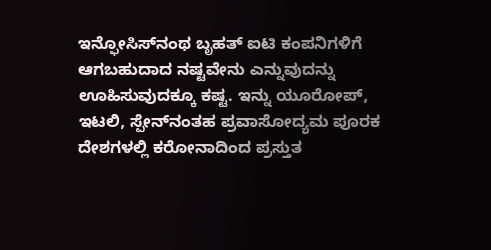ಇನ್ಫೋಸಿಸ್‌ನಂಥ ಬೃಹತ್ ಐಟಿ ಕಂಪನಿಗಳಿಗೆ ಆಗಬಹುದಾದ ನಷ್ಟವೇನು ಎನ್ನುವುದನ್ನು ಊಹಿಸುವುದಕ್ಕೂ ಕಷ್ಟ. ಇನ್ನು ಯೂರೋಪ್, ಇಟಲಿ, ಸ್ಪೇನ್‌ನಂತಹ ಪ್ರವಾಸೋದ್ಯಮ ಪೂರಕ ದೇಶಗಳಲ್ಲಿ ಕರೋನಾದಿಂದ ಪ್ರಸ್ತುತ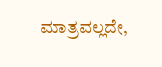ಮಾತ್ರವಲ್ಲದೇ,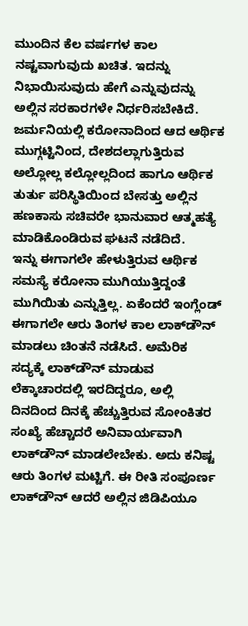ಮುಂದಿನ ಕೆಲ ವರ್ಷಗಳ ಕಾಲ ನಷ್ಟವಾಗುವುದು ಖಚಿತ. ಇದನ್ನು ನಿಭಾಯಿಸುವುದು ಹೇಗೆ ಎನ್ನುವುದನ್ನು ಅಲ್ಲಿನ ಸರಕಾರಗಳೇ ನಿರ್ಧರಿಸಬೇಕಿದೆ. ಜರ್ಮನಿಯಲ್ಲಿ ಕರೋನಾದಿಂದ ಆದ ಆರ್ಥಿಕ ಮುಗ್ಗಟ್ಟಿನಿಂದ, ದೇಶದಲ್ಲಾಗುತ್ತಿರುವ ಅಲ್ಲೋಲ್ಲ ಕಲ್ಲೋಲ್ಲದಿಂದ ಹಾಗೂ ಆರ್ಥಿಕ ತುರ್ತು ಪರಿಸ್ಥಿತಿಯಿಂದ ಬೇಸತ್ತು ಅಲ್ಲಿನ ಹಣಕಾಸು ಸಚಿವರೇ ಭಾನುವಾರ ಆತ್ಮಹತ್ಯೆ ಮಾಡಿಕೊಂಡಿರುವ ಘಟನೆ ನಡೆದಿದೆ.
ಇನ್ನು ಈಗಾಗಲೇ ಹೇಳುತ್ತಿರುವ ಆರ್ಥಿಕ ಸಮಸ್ಯೆ ಕರೋನಾ ಮುಗಿಯುತ್ತಿದ್ದಂತೆ ಮುಗಿಯಿತು ಎನ್ನುತ್ತಿಲ್ಲ. ಏಕೆಂದರೆ ಇಂಗ್ಲೆಂಡ್ ಈಗಾಗಲೇ ಆರು ತಿಂಗಳ ಕಾಲ ಲಾಕ್‌ಡೌನ್ ಮಾಡಲು ಚಿಂತನೆ ನಡೆಸಿದೆ. ಅಮೆರಿಕ ಸದ್ಯಕ್ಕೆ ಲಾಕ್‌ಡೌನ್ ಮಾಡುವ ಲೆಕ್ಕಾಚಾರದಲ್ಲಿ ಇರದಿದ್ದರೂ, ಅಲ್ಲಿ ದಿನದಿಂದ ದಿನಕ್ಕೆ ಹೆಚ್ಚುತ್ತಿರುವ ಸೋಂಕಿತರ ಸಂಖ್ಯೆ ಹೆಚ್ಚಾದರೆ ಅನಿವಾರ್ಯವಾಗಿ ಲಾಕ್‌ಡೌನ್ ಮಾಡಲೇಬೇಕು. ಅದು ಕನಿಷ್ಟ ಆರು ತಿಂಗಳ ಮಟ್ಟಿಗೆ. ಈ ರೀತಿ ಸಂಪೂರ್ಣ ಲಾಕ್‌ಡೌನ್ ಆದರೆ ಅಲ್ಲಿನ ಜಿಡಿಪಿಯೂ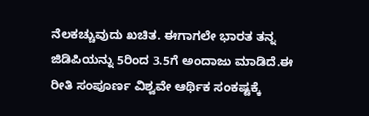ನೆಲಕಚ್ಚುವುದು ಖಚಿತ. ಈಗಾಗಲೇ ಭಾರತ ತನ್ನ ಜಿಡಿಪಿಯನ್ನು 5ರಿಂದ 3.5ಗೆ ಅಂದಾಜು ಮಾಡಿದೆ.ಈ ರೀತಿ ಸಂಪೂರ್ಣ ವಿಶ್ವವೇ ಆರ್ಥಿಕ ಸಂಕಷ್ಟಕ್ಕೆ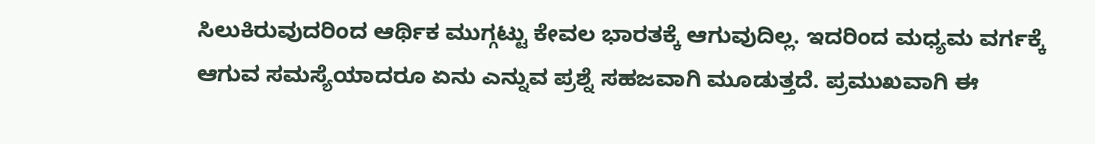ಸಿಲುಕಿರುವುದರಿಂದ ಆರ್ಥಿಕ ಮುಗ್ಗಟ್ಟು ಕೇವಲ ಭಾರತಕ್ಕೆ ಆಗುವುದಿಲ್ಲ. ಇದರಿಂದ ಮಧ್ಯಮ ವರ್ಗಕ್ಕೆ ಆಗುವ ಸಮಸ್ಯೆಯಾದರೂ ಏನು ಎನ್ನುವ ಪ್ರಶ್ನೆ ಸಹಜವಾಗಿ ಮೂಡುತ್ತದೆ. ಪ್ರಮುಖವಾಗಿ ಈ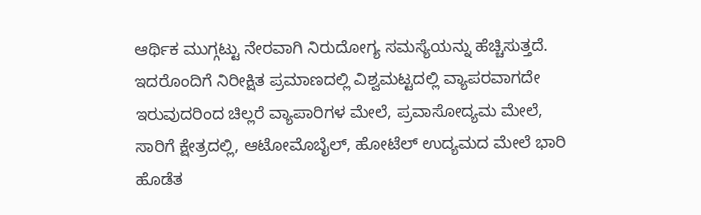ಆರ್ಥಿಕ ಮುಗ್ಗಟ್ಟು ನೇರವಾಗಿ ನಿರುದೋಗ್ಯ ಸಮಸ್ಯೆಯನ್ನು ಹೆಚ್ಚಿಸುತ್ತದೆ. ಇದರೊಂದಿಗೆ ನಿರೀಕ್ಷಿತ ಪ್ರಮಾಣದಲ್ಲಿ ವಿಶ್ವಮಟ್ಟದಲ್ಲಿ ವ್ಯಾಪರವಾಗದೇ ಇರುವುದರಿಂದ ಚಿಲ್ಲರೆ ವ್ಯಾಪಾರಿಗಳ ಮೇಲೆ, ಪ್ರವಾಸೋದ್ಯಮ ಮೇಲೆ, ಸಾರಿಗೆ ಕ್ಷೇತ್ರದಲ್ಲಿ, ಆಟೋಮೊಬೈಲ್, ಹೋಟೆಲ್ ಉದ್ಯಮದ ಮೇಲೆ ಭಾರಿ ಹೊಡೆತ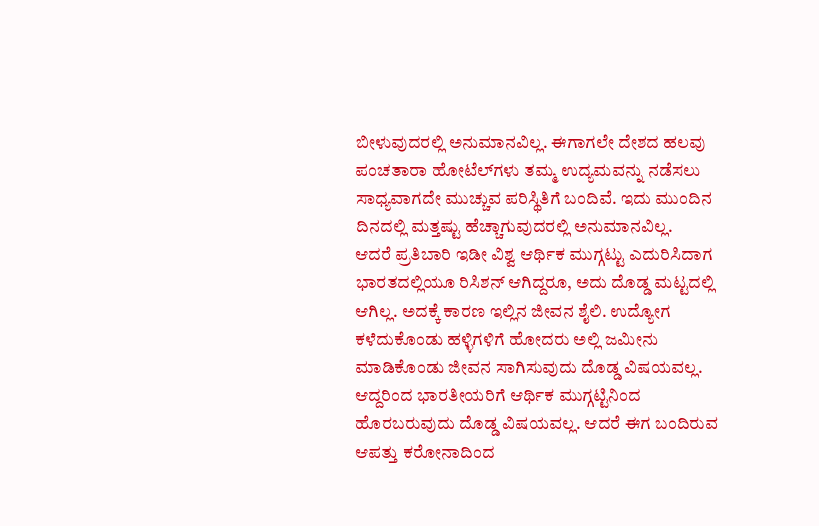ಬೀಳುವುದರಲ್ಲಿ ಅನುಮಾನವಿಲ್ಲ. ಈಗಾಗಲೇ ದೇಶದ ಹಲವು ಪಂಚತಾರಾ ಹೋಟೆಲ್‌ಗಳು ತಮ್ಮ ಉದ್ಯಮವನ್ನು ನಡೆಸಲು ಸಾಧ್ಯವಾಗದೇ ಮುಚ್ಚುವ ಪರಿಸ್ಥಿತಿಗೆ ಬಂದಿವೆ. ಇದು ಮುಂದಿನ ದಿನದಲ್ಲಿ ಮತ್ತಷ್ಟು ಹೆಚ್ಚಾಗುವುದರಲ್ಲಿ ಅನುಮಾನವಿಲ್ಲ.
ಆದರೆ ಪ್ರತಿಬಾರಿ ಇಡೀ ವಿಶ್ವ ಆರ್ಥಿಕ ಮುಗ್ಗಟ್ಟು ಎದುರಿಸಿದಾಗ ಭಾರತದಲ್ಲಿಯೂ ರಿಸಿಶನ್ ಆಗಿದ್ದರೂ, ಅದು ದೊಡ್ಡ ಮಟ್ಟದಲ್ಲಿ ಆಗಿಲ್ಲ. ಅದಕ್ಕೆ ಕಾರಣ ಇಲ್ಲಿನ ಜೀವನ ಶೈಲಿ. ಉದ್ಯೋಗ ಕಳೆದುಕೊಂಡು ಹಳ್ಳಿಗಳಿಗೆ ಹೋದರು ಅಲ್ಲಿ ಜಮೀನು ಮಾಡಿಕೊಂಡು ಜೀವನ ಸಾಗಿಸುವುದು ದೊಡ್ಡ ವಿಷಯವಲ್ಲ. ಆದ್ದರಿಂದ ಭಾರತೀಯರಿಗೆ ಆರ್ಥಿಕ ಮುಗ್ಗಟ್ಟಿನಿಂದ ಹೊರಬರುವುದು ದೊಡ್ಡ ವಿಷಯವಲ್ಲ. ಆದರೆ ಈಗ ಬಂದಿರುವ ಆಪತ್ತು ಕರೋನಾದಿಂದ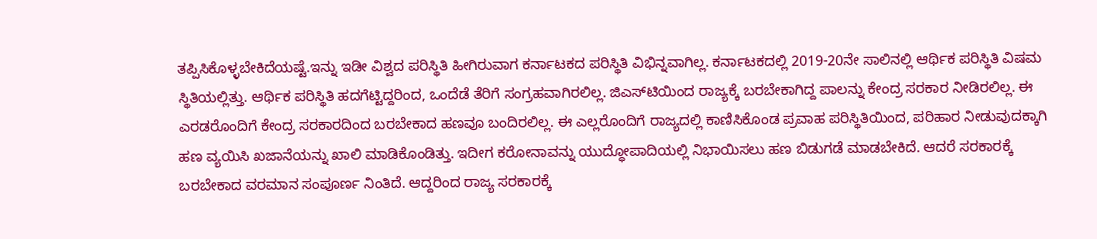ತಪ್ಪಿಸಿಕೊಳ್ಳಬೇಕಿದೆಯಷ್ಟೆ.ಇನ್ನು ಇಡೀ ವಿಶ್ವದ ಪರಿಸ್ಥಿತಿ ಹೀಗಿರುವಾಗ ಕರ್ನಾಟಕದ ಪರಿಸ್ಥಿತಿ ವಿಭಿನ್ನವಾಗಿಲ್ಲ. ಕರ್ನಾಟಕದಲ್ಲಿ 2019-20ನೇ ಸಾಲಿನಲ್ಲಿ ಆರ್ಥಿಕ ಪರಿಸ್ಥಿತಿ ವಿಷಮ ಸ್ಥಿತಿಯಲ್ಲಿತ್ತು. ಆರ್ಥಿಕ ಪರಿಸ್ಥಿತಿ ಹದಗೆಟ್ಟಿದ್ದರಿಂದ, ಒಂದೆಡೆ ತೆರಿಗೆ ಸಂಗ್ರಹವಾಗಿರಲಿಲ್ಲ. ಜಿಎಸ್‌ಟಿಯಿಂದ ರಾಜ್ಯಕ್ಕೆ ಬರಬೇಕಾಗಿದ್ದ ಪಾಲನ್ನು ಕೇಂದ್ರ ಸರಕಾರ ನೀಡಿರಲಿಲ್ಲ. ಈ ಎರಡರೊಂದಿಗೆ ಕೇಂದ್ರ ಸರಕಾರದಿಂದ ಬರಬೇಕಾದ ಹಣವೂ ಬಂದಿರಲಿಲ್ಲ. ಈ ಎಲ್ಲರೊಂದಿಗೆ ರಾಜ್ಯದಲ್ಲಿ ಕಾಣಿಸಿಕೊಂಡ ಪ್ರವಾಹ ಪರಿಸ್ಥಿತಿಯಿಂದ, ಪರಿಹಾರ ನೀಡುವುದಕ್ಕಾಗಿ ಹಣ ವ್ಯಯಿಸಿ ಖಜಾನೆಯನ್ನು ಖಾಲಿ ಮಾಡಿಕೊಂಡಿತ್ತು. ಇದೀಗ ಕರೋನಾವನ್ನು ಯುದ್ಧೋಪಾದಿಯಲ್ಲಿ ನಿಭಾಯಿಸಲು ಹಣ ಬಿಡುಗಡೆ ಮಾಡಬೇಕಿದೆ. ಆದರೆ ಸರಕಾರಕ್ಕೆ ಬರಬೇಕಾದ ವರಮಾನ ಸಂಪೂರ್ಣ ನಿಂತಿದೆ. ಆದ್ದರಿಂದ ರಾಜ್ಯ ಸರಕಾರಕ್ಕೆ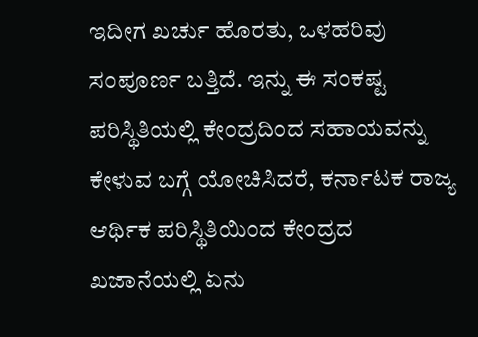ಇದೀಗ ಖರ್ಚು ಹೊರತು, ಒಳಹರಿವು ಸಂಪೂರ್ಣ ಬತ್ತಿದೆ. ಇನ್ನು ಈ ಸಂಕಷ್ಟ ಪರಿಸ್ಥಿತಿಯಲ್ಲಿ ಕೇಂದ್ರದಿಂದ ಸಹಾಯವನ್ನು ಕೇಳುವ ಬಗ್ಗೆ ಯೋಚಿಸಿದರೆ, ಕರ್ನಾಟಕ ರಾಜ್ಯ ಆರ್ಥಿಕ ಪರಿಸ್ಥಿತಿಯಿಂದ ಕೇಂದ್ರದ ಖಜಾನೆಯಲ್ಲಿ ಏನು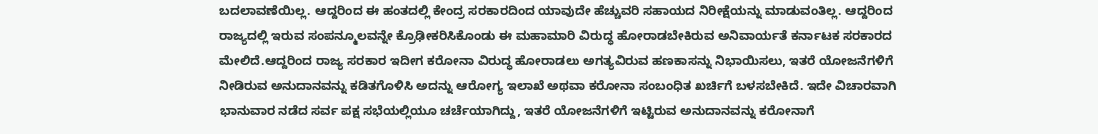ಬದಲಾವಣೆಯಿಲ್ಲ. ಆದ್ದರಿಂದ ಈ ಹಂತದಲ್ಲಿ ಕೇಂದ್ರ ಸರಕಾರದಿಂದ ಯಾವುದೇ ಹೆಚ್ಚುವರಿ ಸಹಾಯದ ನಿರೀಕ್ಷೆಯನ್ನು ಮಾಡುವಂತಿಲ್ಲ. ಆದ್ದರಿಂದ ರಾಜ್ಯದಲ್ಲಿ ಇರುವ ಸಂಪನ್ಮೂಲವನ್ನೇ ಕ್ರೊಢೀಕರಿಸಿಕೊಂಡು ಈ ಮಹಾಮಾರಿ ವಿರುದ್ಧ ಹೋರಾಡಬೇಕಿರುವ ಅನಿವಾರ್ಯತೆ ಕರ್ನಾಟಕ ಸರಕಾರದ ಮೇಲಿದೆ.ಆದ್ದರಿಂದ ರಾಜ್ಯ ಸರಕಾರ ಇದೀಗ ಕರೋನಾ ವಿರುದ್ಧ ಹೋರಾಡಲು ಅಗತ್ಯವಿರುವ ಹಣಕಾಸನ್ನು ನಿಭಾಯಿಸಲು, ಇತರೆ ಯೋಜನೆಗಳಿಗೆ ನೀಡಿರುವ ಅನುದಾನವನ್ನು ಕಡಿತಗೊಳಿಸಿ ಅದನ್ನು ಆರೋಗ್ಯ ಇಲಾಖೆ ಅಥವಾ ಕರೋನಾ ಸಂಬಂಧಿತ ಖರ್ಚಿಗೆ ಬಳಸಬೇಕಿದೆ. ಇದೇ ವಿಚಾರವಾಗಿ ಭಾನುವಾರ ನಡೆದ ಸರ್ವ ಪಕ್ಷ ಸಭೆಯಲ್ಲಿಯೂ ಚರ್ಚೆಯಾಗಿದ್ದು, ಇತರೆ ಯೋಜನೆಗಳಿಗೆ ಇಟ್ಟಿರುವ ಅನುದಾನವನ್ನು ಕರೋನಾಗೆ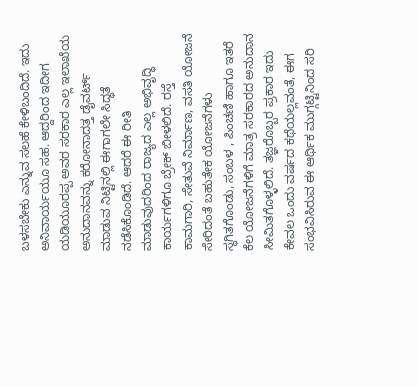ಬಳಸಬೇಕು ಎನ್ನುವ ಸಲಹೆ ಕೇಳಿಬಂದಿದೆ. ಇದು ಅನಿವಾರ್ಯಯೂ ಸಹ. ಆದ್ದರಿಂದ ಇದೀಗ ಯಡಿಯೂರಪ್ಪ ಅವರ ಸರಕಾರ ಎಲ್ಲ ಇಲಾಖೆಯ ಅನುದಾನವನ್ನು ಕರೋನಾದತ್ತ ಡೈವರ್ಟ್ ಮಾಡುವ ನಿಟ್ಟಿನಲ್ಲಿ ಈಗಾಗಲೇ ಸಿದ್ಧತೆ ನಡೆಸಿಕೊಂಡಿದೆ. ಆದರೆ ಈ ರೀತಿ ಮಾಡುವುದರಿಂದ ರಾಜ್ಯದ ಎಲ್ಲ ಅಭಿವೃದ್ಧಿ ಕಾರ್ಯಗಳಿಗೂ ಬ್ರೇಕ್ ಬೀಳಲಿದೆ. ರಸ್ತೆ ಕಾಮಗಾರಿ, ಸೇತುವೆ ನಿರ್ಮಾಣ, ವಸತಿ ಯೋಜನೆ ಸೇರಿದಂತೆ ಬಹುತೇಕ ಯೋಜನೆಗಳು ಸ್ಥಗಿತಗೊಂಡು, ಸಂಬಳ , ಪಿಂಚಣಿ ಹಾಗೂ ಇತರೆ ಕೆಲ ಯೋಜನೆಗಳಿಗೆ ಮಾತ್ರ ಸರಕಾರದ ಅನುದಾನ ಸೀಮಿತಗೊಳ್ಳಲಿದೆ. ತಜ್ಞರೊಬ್ಬರ ಪ್ರಕಾರ ಇದು ಕೇವಲ ಒಂದು ವರ್ಷದ ಕಥೆಯಲ್ಲವಂತೆ, ಈಗ ಸಂಭವಿಸಿರುವ ಈ ಆರ್ಥಿಕ ಮುಗ್ಗಟ್ಟಿನಿಂದ ಸರಿ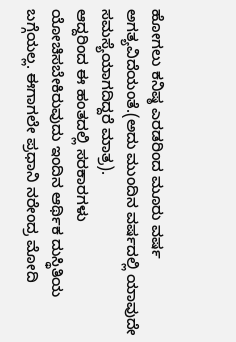ಹೋಗಲು ಕನಿಷ್ಠ ಎರಡರಿಂದ ಮೂರು ವರ್ಷ ಅಗತ್ಯವಿದೆಯಂತೆ.(ಅದು ಮುಂದಿನ ವರ್ಷದಲ್ಲಿ ಯಾವುದೇ ಸಮಸ್ಯೆಯಾಗದಿದ್ದರೆ ಮಾತ್ರ).
ಆದ್ದರಿಂದ ಈ ಹಂತದಲ್ಲಿ ಸರಕಾರಗಳು ಯೋಚಿಸಬೇಕಿರುವುದು ಇಂದಿನ ಆರ್ಥಿಕ ದುಸ್ಥಿತಿಯ ಬಗ್ಗೆಯಲ್ಲ. ಈಗಾಗಲೇ ಪ್ರಧಾನಿ ನರೇಂದ್ರ ಮೋದಿ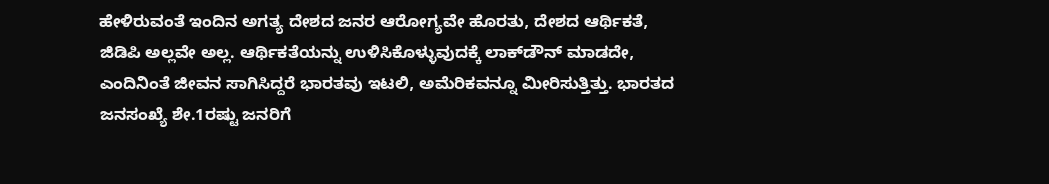ಹೇಳಿರುವಂತೆ ಇಂದಿನ ಅಗತ್ಯ ದೇಶದ ಜನರ ಆರೋಗ್ಯವೇ ಹೊರತು, ದೇಶದ ಆರ್ಥಿಕತೆ, ಜಿಡಿಪಿ ಅಲ್ಲವೇ ಅಲ್ಲ. ಆರ್ಥಿಕತೆಯನ್ನು ಉಳಿಸಿಕೊಳ್ಳುವುದಕ್ಕೆ ಲಾಕ್‌ಡೌನ್ ಮಾಡದೇ, ಎಂದಿನಿಂತೆ ಜೀವನ ಸಾಗಿಸಿದ್ದರೆ ಭಾರತವು ಇಟಲಿ, ಅಮೆರಿಕವನ್ನೂ ಮೀರಿಸುತ್ತಿತ್ತು. ಭಾರತದ ಜನಸಂಖ್ಯೆ ಶೇ.1ರಷ್ಟು ಜನರಿಗೆ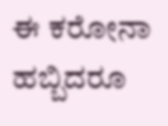ಈ ಕರೋನಾ ಹಬ್ಬಿದರೂ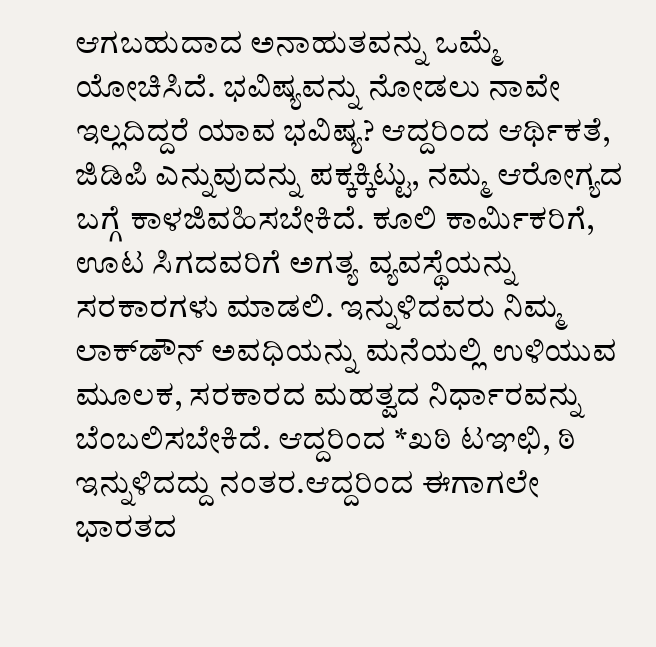ಆಗಬಹುದಾದ ಅನಾಹುತವನ್ನು ಒಮ್ಮೆ ಯೋಚಿಸಿದೆ. ಭವಿಷ್ಯವನ್ನು ನೋಡಲು ನಾವೇ ಇಲ್ಲದಿದ್ದರೆ ಯಾವ ಭವಿಷ್ಯ? ಆದ್ದರಿಂದ ಆರ್ಥಿಕತೆ, ಜಿಡಿಪಿ ಎನ್ನುವುದನ್ನು ಪಕ್ಕಕ್ಕಿಟ್ಟು, ನಮ್ಮ ಆರೋಗ್ಯದ ಬಗ್ಗೆ ಕಾಳಜಿವಹಿಸಬೇಕಿದೆ. ಕೂಲಿ ಕಾರ್ಮಿಕರಿಗೆ, ಊಟ ಸಿಗದವರಿಗೆ ಅಗತ್ಯ ವ್ಯವಸ್ಥೆಯನ್ನು ಸರಕಾರಗಳು ಮಾಡಲಿ. ಇನ್ನುಳಿದವರು ನಿಮ್ಮ ಲಾಕ್‌ಡೌನ್ ಅವಧಿಯನ್ನು ಮನೆಯಲ್ಲಿ ಉಳಿಯುವ ಮೂಲಕ, ಸರಕಾರದ ಮಹತ್ವದ ನಿರ್ಧಾರವನ್ನು ಬೆಂಬಲಿಸಬೇಕಿದೆ. ಆದ್ದರಿಂದ *ಖಠಿ ಟಞಛಿ, ಠಿ ಇನ್ನುಳಿದದ್ದು ನಂತರ.ಆದ್ದರಿಂದ ಈಗಾಗಲೇ ಭಾರತದ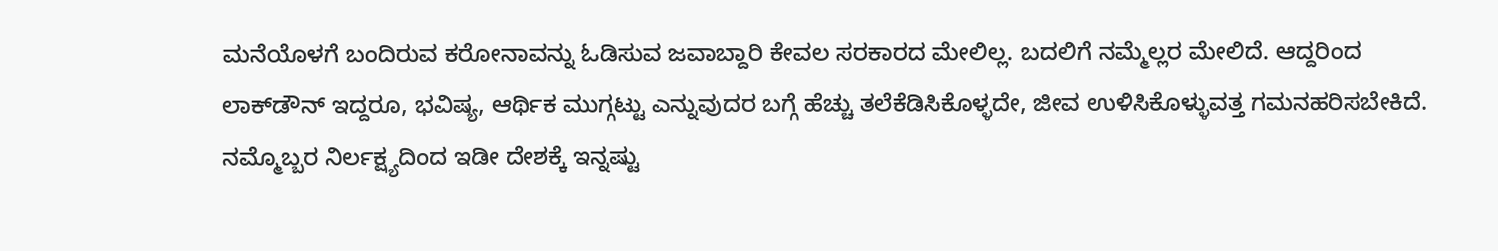ಮನೆಯೊಳಗೆ ಬಂದಿರುವ ಕರೋನಾವನ್ನು ಓಡಿಸುವ ಜವಾಬ್ದಾರಿ ಕೇವಲ ಸರಕಾರದ ಮೇಲಿಲ್ಲ. ಬದಲಿಗೆ ನಮ್ಮೆಲ್ಲರ ಮೇಲಿದೆ. ಆದ್ದರಿಂದ ಲಾಕ್‌ಡೌನ್ ಇದ್ದರೂ, ಭವಿಷ್ಯ, ಆರ್ಥಿಕ ಮುಗ್ಗಟ್ಟು ಎನ್ನುವುದರ ಬಗ್ಗೆ ಹೆಚ್ಚು ತಲೆಕೆಡಿಸಿಕೊಳ್ಳದೇ, ಜೀವ ಉಳಿಸಿಕೊಳ್ಳುವತ್ತ ಗಮನಹರಿಸಬೇಕಿದೆ. ನಮ್ಮೊಬ್ಬರ ನಿರ್ಲಕ್ಷ್ಯದಿಂದ ಇಡೀ ದೇಶಕ್ಕೆ ಇನ್ನಷ್ಟು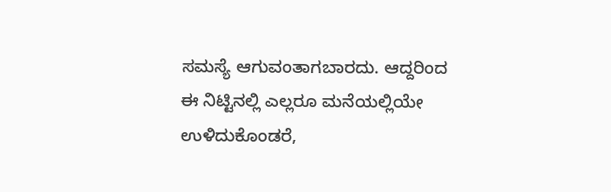ಸಮಸ್ಯೆ ಆಗುವಂತಾಗಬಾರದು. ಆದ್ದರಿಂದ ಈ ನಿಟ್ಟಿನಲ್ಲಿ ಎಲ್ಲರೂ ಮನೆಯಲ್ಲಿಯೇ ಉಳಿದುಕೊಂಡರೆ,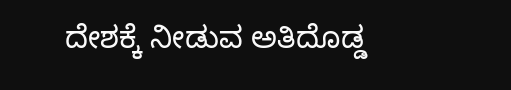ದೇಶಕ್ಕೆ ನೀಡುವ ಅತಿದೊಡ್ಡ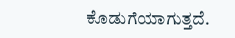ಕೊಡುಗೆಯಾಗುತ್ತದೆ.